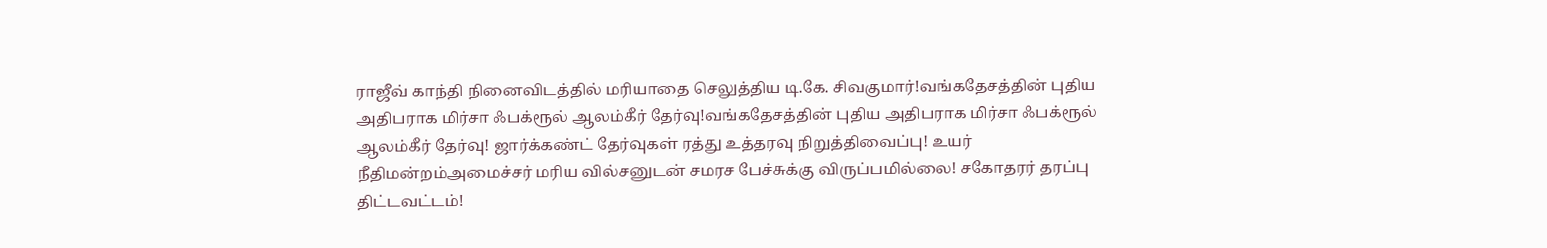ராஜீவ் காந்தி நினைவிடத்தில் மரியாதை செலுத்திய டி.கே. சிவகுமார்!வங்கதேசத்தின் புதிய அதிபராக மிர்சா ஃபக்ரூல் ஆலம்கீர் தேர்வு!வங்கதேசத்தின் புதிய அதிபராக மிர்சா ஃபக்ரூல் ஆலம்கீர் தேர்வு! ஜார்க்கண்ட் தேர்வுகள் ரத்து உத்தரவு நிறுத்திவைப்பு! உயர் நீதிமன்றம்அமைச்சர் மரிய வில்சனுடன் சமரச பேச்சுக்கு விருப்பமில்லை! சகோதரர் தரப்பு திட்டவட்டம்!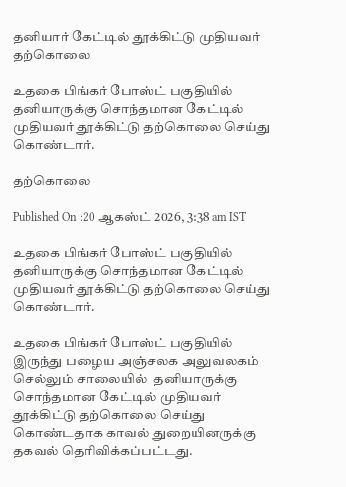தனியார் கேட்டில் தூக்கிட்டு முதியவர் தற்கொலை

உதகை பிங்கர் போஸ்ட் பகுதியில் தனியாருக்கு சொந்தமான கேட்டில் முதியவர் தூக்கிட்டு தற்கொலை செய்து கொண்டார்.

தற்கொலை

Published On :20 ஆகஸ்ட் 2026, 3:38 am IST

உதகை பிங்கர் போஸ்ட் பகுதியில் தனியாருக்கு சொந்தமான கேட்டில் முதியவர் தூக்கிட்டு தற்கொலை செய்து கொண்டார்.

உதகை பிங்கர் போஸ்ட் பகுதியில் இருந்து பழைய அஞ்சலக அலுவலகம் செல்லும் சாலையில்  தனியாருக்கு சொந்தமான கேட்டில் முதியவர் தூக்கிட்டு தற்கொலை செய்து கொண்டதாக காவல் துறையினருக்கு தகவல் தெரிவிக்கப்பட்டது.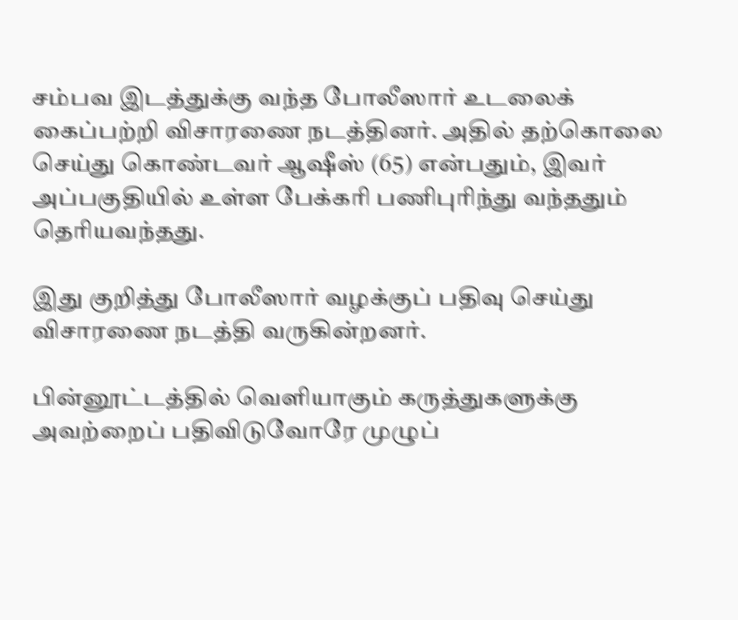சம்பவ இடத்துக்கு வந்த போலீஸார் உடலைக் கைப்பற்றி விசாரணை நடத்தினர். அதில் தற்கொலை செய்து கொண்டவர் ஆஷீஸ் (65) என்பதும், இவர் அப்பகுதியில் உள்ள பேக்கரி பணிபுரிந்து வந்ததும் தெரியவந்தது.

இது குறித்து போலீஸார் வழக்குப் பதிவு செய்து விசாரணை நடத்தி வருகின்றனர்.

பின்னூட்டத்தில் வெளியாகும் கருத்துகளுக்கு அவற்றைப் பதிவிடுவோரே முழுப்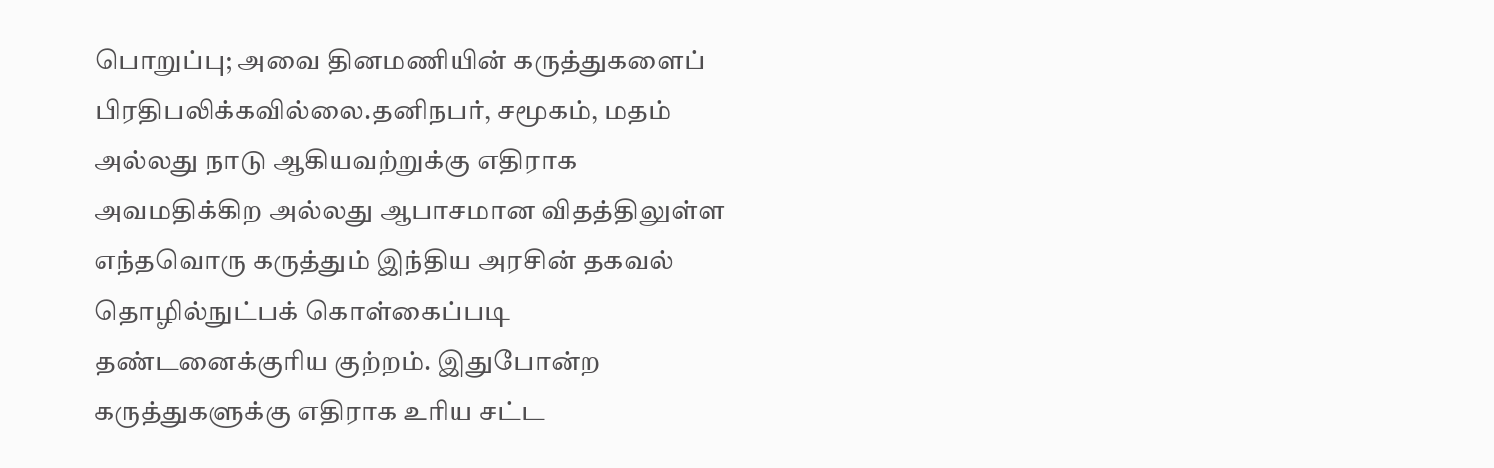பொறுப்பு; அவை தினமணியின் கருத்துகளைப் பிரதிபலிக்கவில்லை.தனிநபர், சமூகம், மதம் அல்லது நாடு ஆகியவற்றுக்கு எதிராக அவமதிக்கிற அல்லது ஆபாசமான விதத்திலுள்ள எந்தவொரு கருத்தும் இந்திய அரசின் தகவல் தொழில்நுட்பக் கொள்கைப்படி தண்டனைக்குரிய குற்றம். இதுபோன்ற கருத்துகளுக்கு எதிராக உரிய சட்ட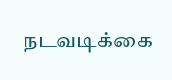நடவடிக்கை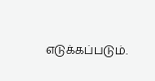எடுக்கப்படும்.